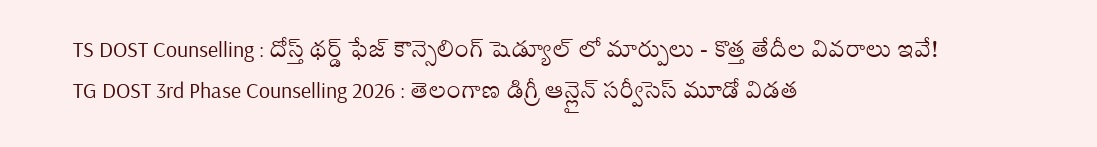TS DOST Counselling : దోస్త్ థర్డ్ ఫేజ్ కౌన్సెలింగ్ షెడ్యూల్ లో మార్పులు - కొత్త తేదీల వివరాలు ఇవే!
TG DOST 3rd Phase Counselling 2026 : తెలంగాణ డిగ్రీ ఆన్లైన్ సర్వీసెస్ మూడో విడత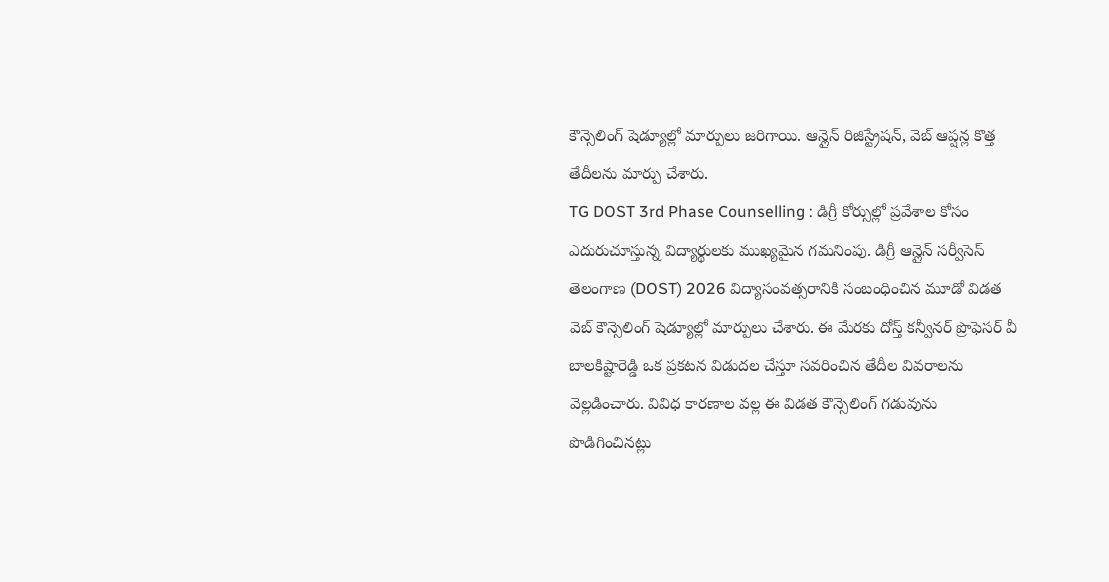కౌన్సెలింగ్ షెడ్యూల్లో మార్పులు జరిగాయి. ఆన్లైన్ రిజిస్ట్రేషన్, వెబ్ ఆప్షన్ల కొత్త తేదీలను మార్పు చేశారు.
TG DOST 3rd Phase Counselling : డిగ్రీ కోర్సుల్లో ప్రవేశాల కోసం ఎదురుచూస్తున్న విద్యార్థులకు ముఖ్యమైన గమనింపు. డిగ్రీ ఆన్లైన్ సర్వీసెస్ తెలంగాణ (DOST) 2026 విద్యాసంవత్సరానికి సంబంధించిన మూడో విడత వెబ్ కౌన్సెలింగ్ షెడ్యూల్లో మార్పులు చేశారు. ఈ మేరకు దోస్త్ కన్వీనర్ ప్రొఫెసర్ వీ బాలకిష్టారెడ్డి ఒక ప్రకటన విడుదల చేస్తూ సవరించిన తేదీల వివరాలను వెల్లడించారు. వివిధ కారణాల వల్ల ఈ విడత కౌన్సెలింగ్ గడువును పొడిగించినట్లు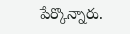పేర్కొన్నారు.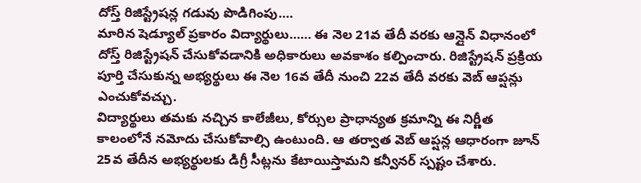దోస్త్ రిజిస్ట్రేషన్ల గడువు పొడిగింపు….
మారిన షెడ్యూల్ ప్రకారం విద్యార్థులు…… ఈ నెల 21వ తేదీ వరకు ఆన్లైన్ విధానంలో దోస్త్ రిజిస్ట్రేషన్ చేసుకోవడానికి అధికారులు అవకాశం కల్పించారు. రిజిస్ట్రేషన్ ప్రక్రియ పూర్తి చేసుకున్న అభ్యర్థులు ఈ నెల 16వ తేదీ నుంచి 22వ తేదీ వరకు వెబ్ ఆప్షన్లు ఎంచుకోవచ్చు.
విద్యార్థులు తమకు నచ్చిన కాలేజీలు, కోర్సుల ప్రాధాన్యత క్రమాన్ని ఈ నిర్ణీత కాలంలోనే నమోదు చేసుకోవాల్సి ఉంటుంది. ఆ తర్వాత వెబ్ ఆప్షన్ల ఆధారంగా జూన్ 25వ తేదీన అభ్యర్థులకు డిగ్రీ సీట్లను కేటాయిస్తామని కన్వీనర్ స్పష్టం చేశారు.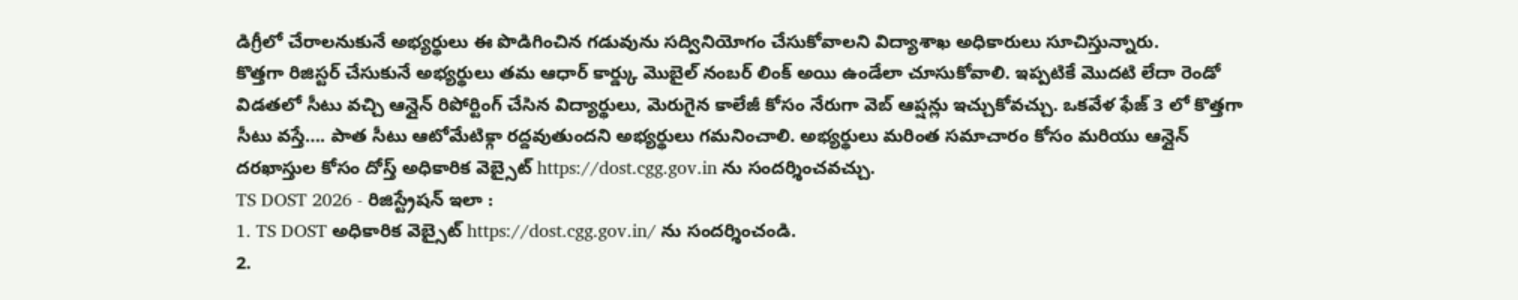డిగ్రీలో చేరాలనుకునే అభ్యర్థులు ఈ పొడిగించిన గడువును సద్వినియోగం చేసుకోవాలని విద్యాశాఖ అధికారులు సూచిస్తున్నారు.
కొత్తగా రిజిస్టర్ చేసుకునే అభ్యర్థులు తమ ఆధార్ కార్డ్కు మొబైల్ నంబర్ లింక్ అయి ఉండేలా చూసుకోవాలి. ఇప్పటికే మొదటి లేదా రెండో విడతలో సీటు వచ్చి ఆన్లైన్ రిపోర్టింగ్ చేసిన విద్యార్థులు, మెరుగైన కాలేజీ కోసం నేరుగా వెబ్ ఆప్షన్లు ఇచ్చుకోవచ్చు. ఒకవేళ ఫేజ్ 3 లో కొత్తగా సీటు వస్తే…. పాత సీటు ఆటోమేటిక్గా రద్దవుతుందని అభ్యర్థులు గమనించాలి. అభ్యర్థులు మరింత సమాచారం కోసం మరియు ఆన్లైన్ దరఖాస్తుల కోసం దోస్త్ అధికారిక వెబ్సైట్ https://dost.cgg.gov.in ను సందర్శించవచ్చు.
TS DOST 2026 - రిజిస్ట్రేషన్ ఇలా :
1. TS DOST అధికారిక వెబ్సైట్ https://dost.cgg.gov.in/ ను సందర్శించండి.
2.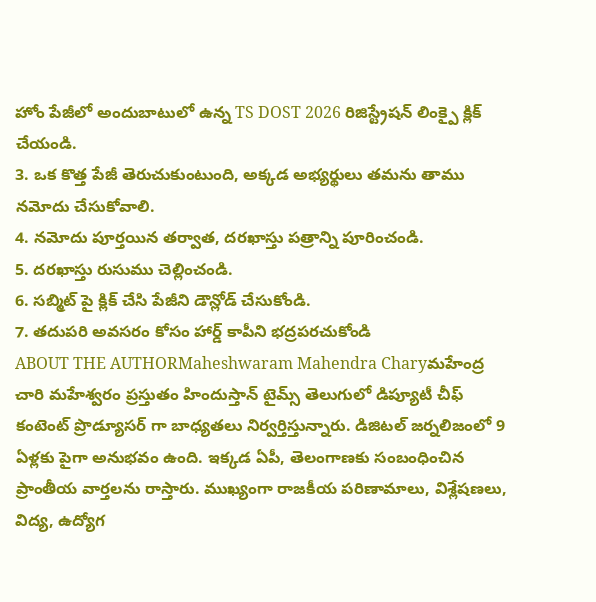హోం పేజీలో అందుబాటులో ఉన్న TS DOST 2026 రిజిస్ట్రేషన్ లింక్పై క్లిక్ చేయండి.
3. ఒక కొత్త పేజీ తెరుచుకుంటుంది, అక్కడ అభ్యర్థులు తమను తాము నమోదు చేసుకోవాలి.
4. నమోదు పూర్తయిన తర్వాత, దరఖాస్తు పత్రాన్ని పూరించండి.
5. దరఖాస్తు రుసుము చెల్లించండి.
6. సబ్మిట్ పై క్లిక్ చేసి పేజీని డౌన్లోడ్ చేసుకోండి.
7. తదుపరి అవసరం కోసం హార్డ్ కాపీని భద్రపరచుకోండి
ABOUT THE AUTHORMaheshwaram Mahendra Charyమహేంద్ర చారి మహేశ్వరం ప్రస్తుతం హిందుస్తాన్ టైమ్స్ తెలుగులో డిప్యూటీ చీఫ్ కంటెంట్ ప్రొడ్యూసర్ గా బాధ్యతలు నిర్వర్తిస్తున్నారు. డిజిటల్ జర్నలిజంలో 9 ఏళ్లకు పైగా అనుభవం ఉంది. ఇక్కడ ఏపీ, తెలంగాణకు సంబంధించిన ప్రాంతీయ వార్తలను రాస్తారు. ముఖ్యంగా రాజకీయ పరిణామాలు, విశ్లేషణలు, విద్య, ఉద్యోగ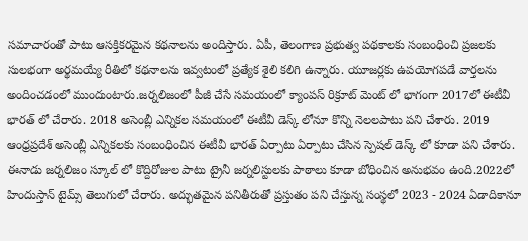సమాచారంతో పాటు ఆసక్తికరమైన కథనాలను అందిస్తారు. ఏపీ, తెలంగాణ ప్రభుత్వ పథకాలకు సంబంధించి ప్రజలకు సులభంగా అర్థమయ్యే రీతిలో కథనాలను ఇవ్వటంలో ప్రత్యేక శైలి కలిగి ఉన్నారు. యూజర్లకు ఉపయోగపడే వార్తలను అందించడంలో ముందుంటారు.జర్నలిజంలో పీజీ చేసే సమయంలో క్యాంపస్ రిక్రూట్ మెంట్ లో భాగంగా 2017లో ఈటీవీ భారత్ లో చేరారు. 2018 అసెంబ్లీ ఎన్నికల సమయంలో ఈటీవీ డెస్క్ లోనూ కొన్ని నెలలపాటు పని చేశారు. 2019 ఆంధ్రప్రదేశ్ అసెంబ్లీ ఎన్నికలకు సంబంధించిన ఈటీవీ భారత్ ఏర్పాటు ఏర్పాటు చేసిన స్పెషల్ డెస్క్ లో కూడా పని చేశారు. ఈనాడు జర్నలిజం స్కూల్ లో కొద్దిరోజుల పాటు ట్రైనీ జర్నలిస్టులకు పాఠాలు కూడా బోధించిన అనుభవం ఉంది.2022లో హిందుస్తాన్ టైమ్స్ తెలుగులో చేరారు. అద్భుతమైన పనితీరుతో ప్రస్తుతం పని చేస్తున్న సంస్థలో 2023 - 2024 ఏడాదికానూ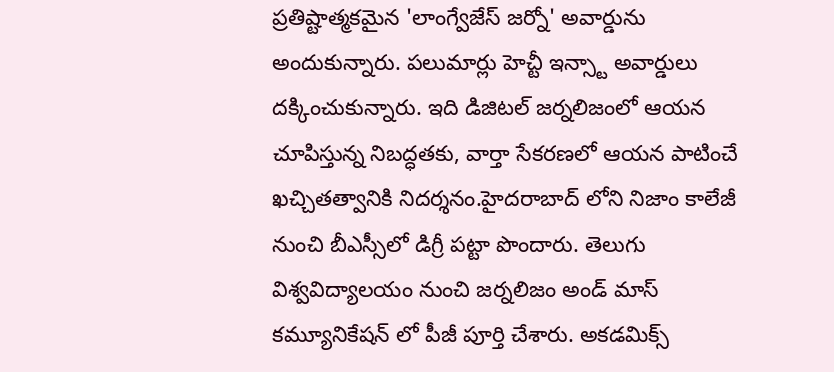ప్రతిష్టాత్మకమైన 'లాంగ్వేజేస్ జర్నో' అవార్డును అందుకున్నారు. పలుమార్లు హెచ్టీ ఇన్స్టా అవార్డులు దక్కించుకున్నారు. ఇది డిజిటల్ జర్నలిజంలో ఆయన చూపిస్తున్న నిబద్ధతకు, వార్తా సేకరణలో ఆయన పాటించే ఖచ్చితత్వానికి నిదర్శనం.హైదరాబాద్ లోని నిజాం కాలేజీ నుంచి బీఎస్సీలో డిగ్రీ పట్టా పొందారు. తెలుగు విశ్వవిద్యాలయం నుంచి జర్నలిజం అండ్ మాస్ కమ్యూనికేషన్ లో పీజీ పూర్తి చేశారు. అకడమిక్స్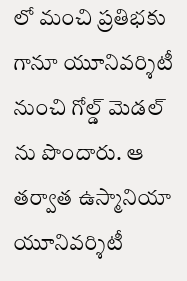లో మంచి ప్రతిభకు గానూ యూనివర్శిటీ నుంచి గోల్డ్ మెడల్ ను పొందారు. ఆ తర్వాత ఉస్మానియా యూనివర్శిటీ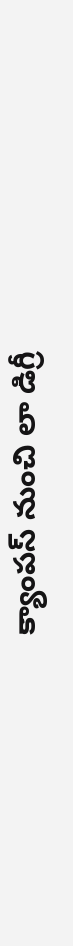క్యాంపస్ నుంచి లా డిగ్రీ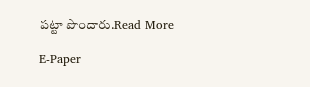పట్టా పొందారు.Read More

E-Paper